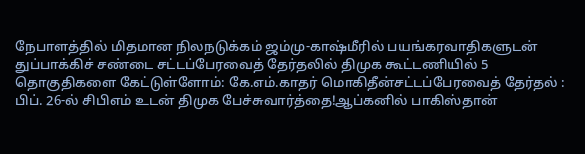நேபாளத்தில் மிதமான நிலநடுக்கம் ஜம்மு-காஷ்மீரில் பயங்கரவாதிகளுடன் துப்பாக்கிச் சண்டை சட்டப்பேரவைத் தேர்தலில் திமுக கூட்டணியில் 5 தொகுதிகளை கேட்டுள்ளோம்: கே.எம்.காதர் மொகிதீன்சட்டப்பேரவைத் தேர்தல் : பிப். 26-ல் சிபிஎம் உடன் திமுக பேச்சுவார்த்தை!ஆப்கனில் பாகிஸ்தான்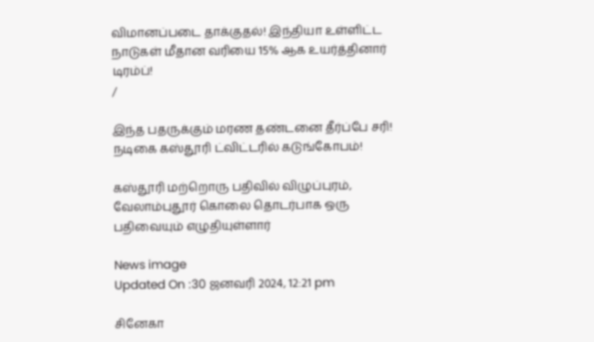விமானப்படை தாக்குதல்! இந்தியா உள்ளிட்ட நாடுகள் மீதான வரியை 15% ஆக உயர்த்தினார் டிரம்ப்!
/

இந்த பதருக்கும் மரண தண்டனை தீர்ப்பே சரி! நடிகை கஸ்தூரி ட்விட்டரில் கடுங்கோபம்!

கஸ்தூரி மற்றொரு பதிவில் விழுப்புரம், வேலாம்புதூர் கொலை தொடர்பாக ஒரு பதிவையும் எழுதியுள்ளார்

News image
Updated On :30 ஜனவரி 2024, 12:21 pm

சினேகா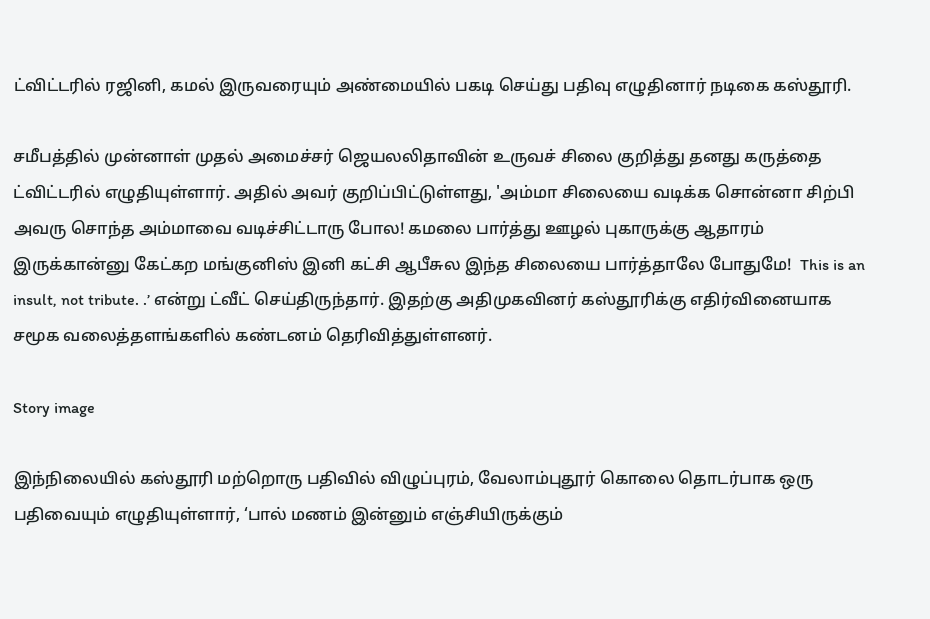ட்விட்டரில் ரஜினி, கமல் இருவரையும் அண்மையில் பகடி செய்து பதிவு எழுதினார் நடிகை கஸ்தூரி.

சமீபத்தில் முன்னாள் முதல் அமைச்சர் ஜெயலலிதாவின் உருவச் சிலை குறித்து தனது கருத்தை ட்விட்டரில் எழுதியுள்ளார். அதில் அவர் குறிப்பிட்டுள்ளது, 'அம்மா சிலையை வடிக்க சொன்னா சிற்பி அவரு சொந்த அம்மாவை வடிச்சிட்டாரு போல! கமலை பார்த்து ஊழல் புகாருக்கு ஆதாரம் இருக்கான்னு கேட்கற மங்குனிஸ் இனி கட்சி ஆபீசுல இந்த சிலையை பார்த்தாலே போதுமே!  This is an insult, not tribute. .’ என்று ட்வீட் செய்திருந்தார். இதற்கு அதிமுகவினர் கஸ்தூரிக்கு எதிர்வினையாக சமூக வலைத்தளங்களில் கண்டனம் தெரிவித்துள்ளனர்.

Story image

இந்நிலையில் கஸ்தூரி மற்றொரு பதிவில் விழுப்புரம், வேலாம்புதூர் கொலை தொடர்பாக ஒரு பதிவையும் எழுதியுள்ளார், ‘பால் மணம் இன்னும் எஞ்சியிருக்கும்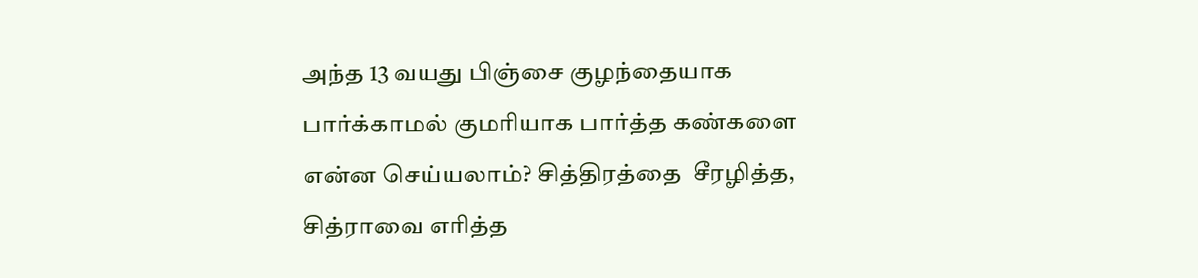அந்த 13 வயது பிஞ்சை குழந்தையாக பார்க்காமல் குமரியாக பார்த்த கண்களை என்ன செய்யலாம்? சித்திரத்தை  சீரழித்த, சித்ராவை எரித்த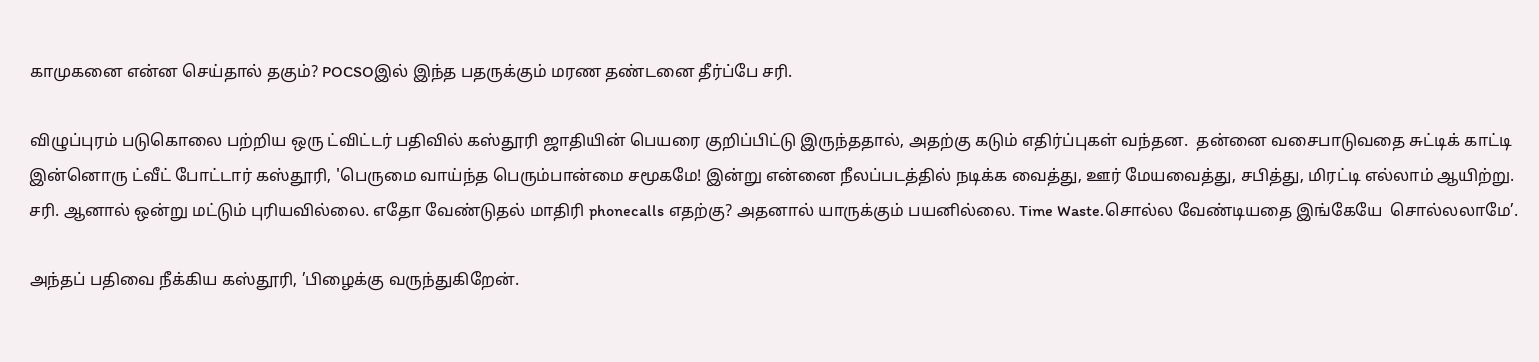காமுகனை என்ன செய்தால் தகும்? POCSOஇல் இந்த பதருக்கும் மரண தண்டனை தீர்ப்பே சரி.

விழுப்புரம் படுகொலை பற்றிய ஒரு ட்விட்டர் பதிவில் கஸ்தூரி ஜாதியின் பெயரை குறிப்பிட்டு இருந்ததால், அதற்கு கடும் எதிர்ப்புகள் வந்தன.  தன்னை வசைபாடுவதை சுட்டிக் காட்டி இன்னொரு ட்வீட் போட்டார் கஸ்தூரி, 'பெருமை வாய்ந்த பெரும்பான்மை சமூகமே! இன்று என்னை நீலப்படத்தில் நடிக்க வைத்து, ஊர் மேயவைத்து, சபித்து, மிரட்டி எல்லாம் ஆயிற்று. சரி. ஆனால் ஒன்று மட்டும் புரியவில்லை. எதோ வேண்டுதல் மாதிரி phonecalls எதற்கு? அதனால் யாருக்கும் பயனில்லை. Time Waste.சொல்ல வேண்டியதை இங்கேயே  சொல்லலாமே’.

அந்தப் பதிவை நீக்கிய கஸ்தூரி, ’பிழைக்கு வருந்துகிறேன்.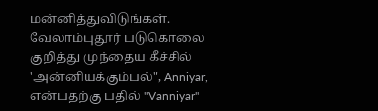மன்னித்துவிடுங்கள். வேலாம்புதூர் படுகொலை குறித்து முந்தைய கீச்சில் 'அன்னியக்கும்பல்", Anniyar, என்பதற்கு பதில் "Vanniyar"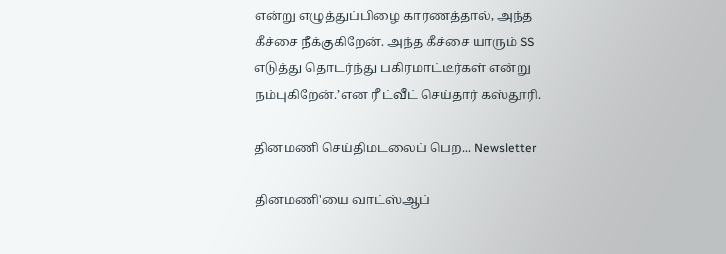என்று எழுத்துப்பிழை காரணத்தால், அந்த கீச்சை நீக்குகிறேன். அந்த கீச்சை யாரும் SS எடுத்து தொடர்ந்து பகிரமாட்டீர்கள் என்று நம்புகிறேன்.’என ரீ ட்வீட் செய்தார் கஸ்தூரி.

தினமணி செய்திமடலைப் பெற... Newsletter

தினமணி'யை வாட்ஸ்ஆப்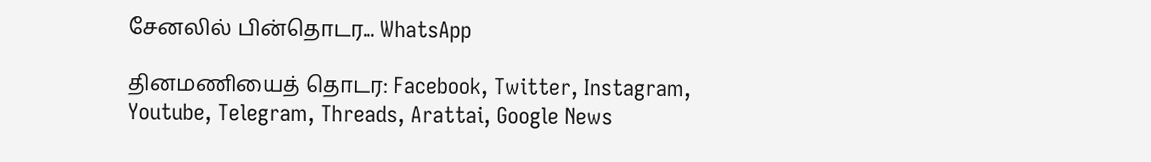சேனலில் பின்தொடர... WhatsApp

தினமணியைத் தொடர: Facebook, Twitter, Instagram, Youtube, Telegram, Threads, Arattai, Google News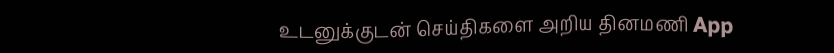உடனுக்குடன் செய்திகளை அறிய தினமணி App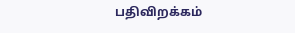பதிவிறக்கம்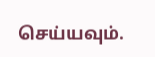செய்யவும்.